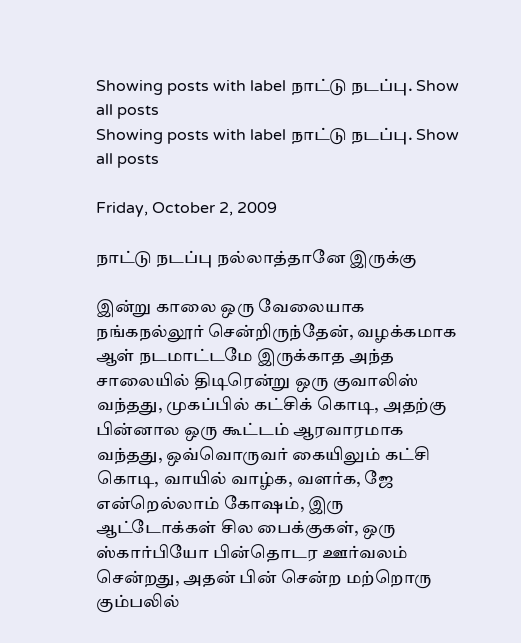Showing posts with label நாட்டு நடப்பு. Show all posts
Showing posts with label நாட்டு நடப்பு. Show all posts

Friday, October 2, 2009

நாட்டு நடப்பு நல்லாத்தானே இருக்கு

இன்று காலை ஒரு வேலையாக நங்கநல்லூர் சென்றிருந்தேன், வழக்கமாக ஆள் நடமாட்டமே இருக்காத அந்த சாலையில் திடிரென்று ஒரு குவாலிஸ் வந்தது, முகப்பில் கட்சிக் கொடி, அதற்கு பின்னால ஒரு கூட்டம் ஆரவாரமாக வந்தது, ஒவ்வொருவர் கையிலும் கட்சி கொடி, வாயில் வாழ்க, வளர்க, ஜே என்றெல்லாம் கோஷம், இரு ஆட்டோக்கள் சில பைக்குகள், ஒரு ஸ்கார்பியோ பின்தொடர ஊர்வலம் சென்றது, அதன் பின் சென்ற மற்றொரு கும்பலில்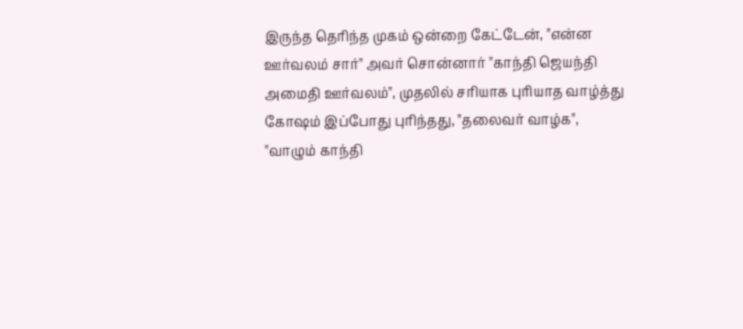இருந்த தெரிந்த முகம் ஒன்றை கேட்டேன், "என்ன ஊர்வலம் சார்" அவர் சொன்னார் "காந்தி ஜெயந்தி அமைதி ஊர்வலம்", முதலில் சரியாக புரியாத வாழ்த்து கோஷம் இப்போது புரிந்தது, "தலைவர் வாழ்க", "வாழும் காந்தி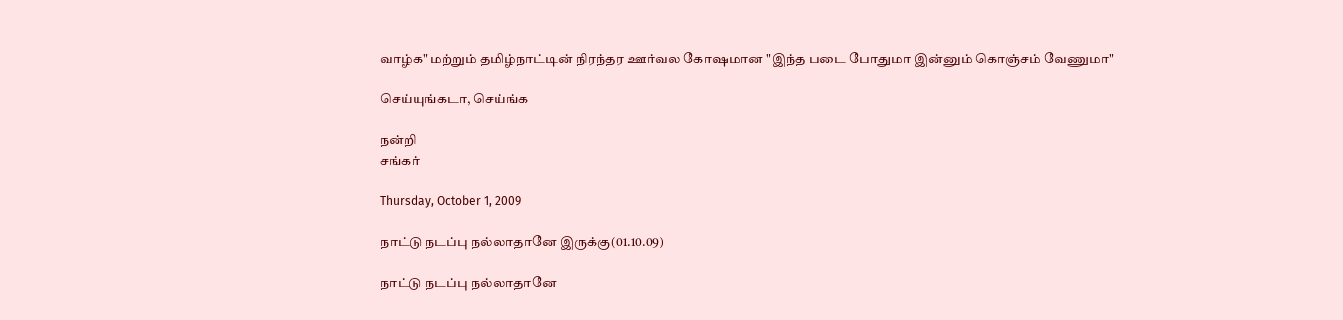வாழ்க" மற்றும் தமிழ்நாட்டின் நிரந்தர ஊர்வல கோஷமான "இந்த படை போதுமா இன்னும் கொஞ்சம் வேணுமா"

செய்யுங்கடா, செய்ங்க

நன்றி
சங்கர்

Thursday, October 1, 2009

நாட்டு நடப்பு நல்லாதானே இருக்கு(01.10.09)

நாட்டு நடப்பு நல்லாதானே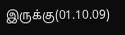இருக்கு(01.10.09)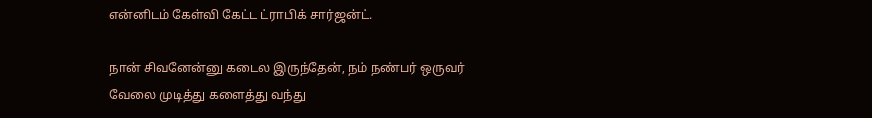என்னிடம் கேள்வி கேட்ட ட்ராபிக் சார்ஜன்ட்.

நான் சிவனேன்னு கடைல இருந்தேன், நம் நண்பர் ஒருவர்
வேலை முடித்து களைத்து வந்து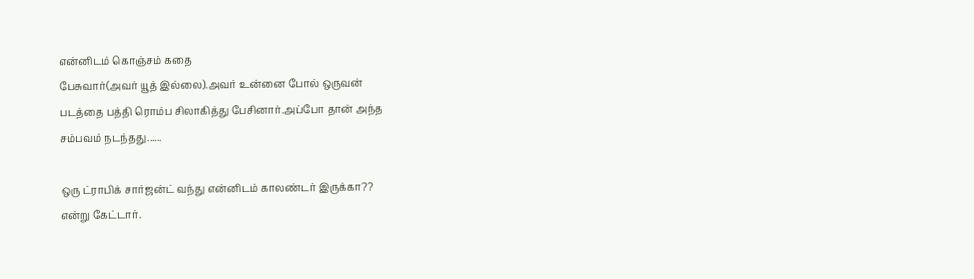என்னிடம் கொஞ்சம் கதை
பேசுவார்(அவர் யூத் இல்லை).அவர் உன்னை போல் ஒருவன்
படத்தை பத்தி ரொம்ப சிலாகித்து பேசினார்.அப்போ தான் அந்த
சம்பவம் நடந்தது......

ஒரு ட்ராபிக் சார்ஜன்ட் வந்து என்னிடம் காலண்டர் இருக்கா??
என்று கேட்டார்.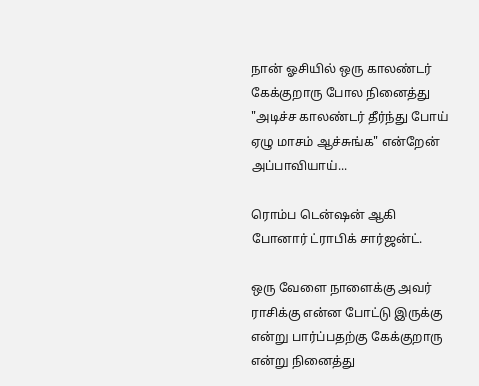நான் ஓசியில் ஒரு காலண்டர் கேக்குறாரு போல நினைத்து
"அடிச்ச காலண்டர் தீர்ந்து போய் ஏழு மாசம் ஆச்சுங்க" என்றேன்
அப்பாவியாய்...

ரொம்ப டென்ஷன் ஆகி போனார் ட்ராபிக் சார்ஜன்ட்.

ஒரு வேளை நாளைக்கு அவர் ராசிக்கு என்ன போட்டு இருக்கு என்று பார்ப்பதற்கு கேக்குறாரு என்று நினைத்து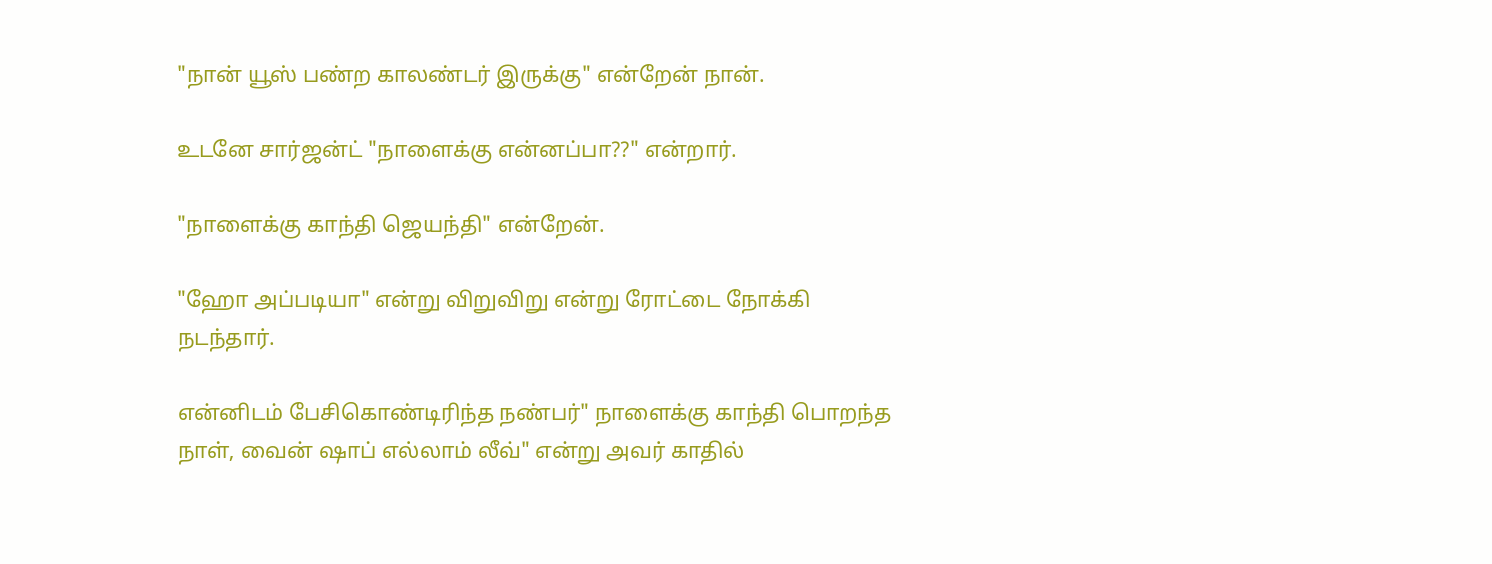"நான் யூஸ் பண்ற காலண்டர் இருக்கு" என்றேன் நான்.

உடனே சார்ஜன்ட் "நாளைக்கு என்னப்பா??" என்றார்.

"நாளைக்கு காந்தி ஜெயந்தி" என்றேன்.

"ஹோ அப்படியா" என்று விறுவிறு என்று ரோட்டை நோக்கி
நடந்தார்.

என்னிடம் பேசிகொண்டிரிந்த நண்பர்" நாளைக்கு காந்தி பொறந்த
நாள், வைன் ஷாப் எல்லாம் லீவ்" என்று அவர் காதில்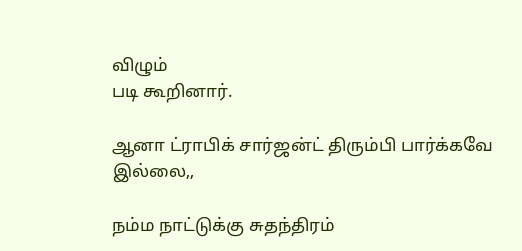விழும்
படி கூறினார்.

ஆனா ட்ராபிக் சார்ஜன்ட் திரும்பி பார்க்கவே இல்லை,,

நம்ம நாட்டுக்கு சுதந்திரம்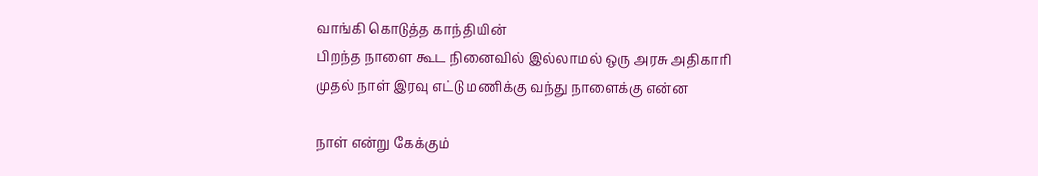வாங்கி கொடுத்த காந்தியின்
பிறந்த நாளை கூட நினைவில் இல்லாமல் ஒரு அரசு அதிகாரி
முதல் நாள் இரவு எட்டு மணிக்கு வந்து நாளைக்கு என்ன

நாள் என்று கேக்கும்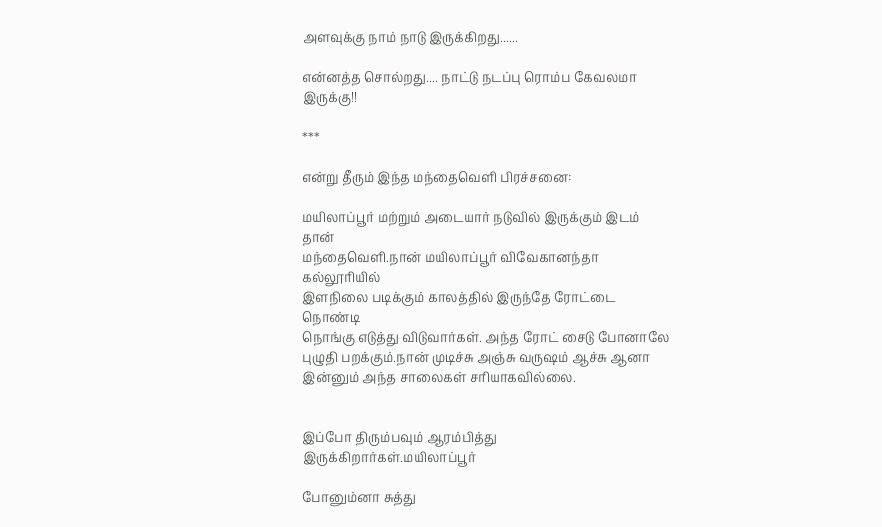அளவுக்கு நாம் நாடு இருக்கிறது......

என்னத்த சொல்றது.... நாட்டு நடப்பு ரொம்ப கேவலமா இருக்கு!!

***

என்று தீரும் இந்த மந்தைவெளி பிரச்சனை:

மயிலாப்பூர் மற்றும் அடையார் நடுவில் இருக்கும் இடம் தான்
மந்தைவெளி.நான் மயிலாப்பூர் விவேகானந்தா கல்லூரியில்
இளநிலை படிக்கும் காலத்தில் இருந்தே ரோட்டை நொண்டி
நொங்கு எடுத்து விடுவார்கள். அந்த ரோட் சைடு போனாலே
புழுதி பறக்கும்.நான் முடிச்சு அஞ்சு வருஷம் ஆச்சு ஆனா
இன்னும் அந்த சாலைகள் சரியாகவில்லை.


இப்போ திரும்பவும் ஆரம்பித்து இருக்கிறார்கள்.மயிலாப்பூர்

போனும்னா சுத்து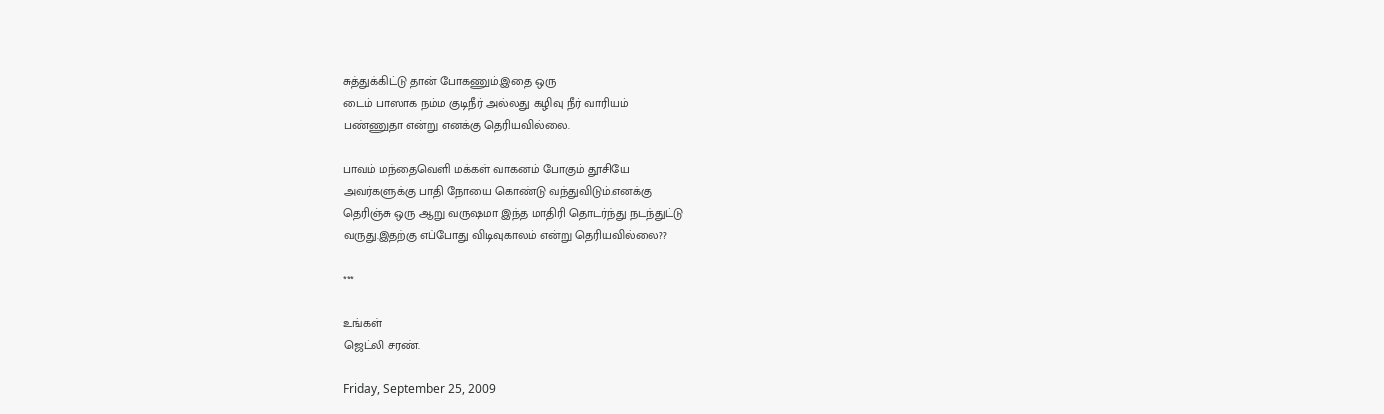சுத்துக்கிட்டு தான் போகணும்.இதை ஒரு
டைம் பாஸாக நம்ம குடிநீர் அல்லது கழிவு நீர் வாரியம்
பண்ணுதா என்று எனக்கு தெரியவில்லை.

பாவம் மந்தைவெளி மக்கள் வாகனம் போகும் தூசியே
அவர்களுக்கு பாதி நோயை கொண்டு வந்துவிடும்.எனக்கு
தெரிஞ்சு ஒரு ஆறு வருஷமா இந்த மாதிரி தொடர்ந்து நடந்துட்டு
வருது.இதற்கு எப்போது விடிவுகாலம் என்று தெரியவில்லை??

***

உங்கள்
ஜெட்லி சரண்.

Friday, September 25, 2009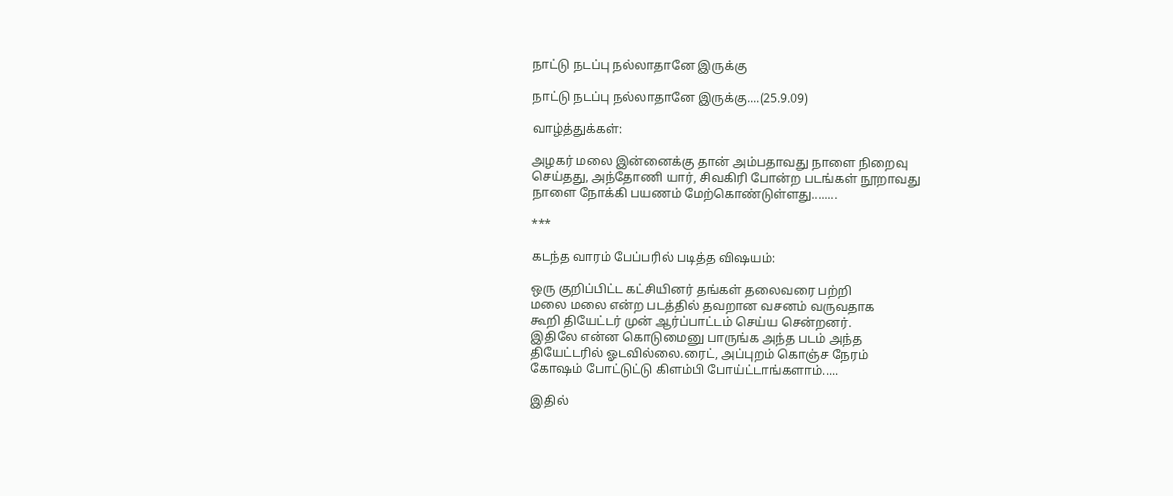நாட்டு நடப்பு நல்லாதானே இருக்கு

நாட்டு நடப்பு நல்லாதானே இருக்கு....(25.9.09)

வாழ்த்துக்கள்:

அழகர் மலை இன்னைக்கு தான் அம்பதாவது நாளை நிறைவு
செய்தது, அந்தோணி யார், சிவகிரி போன்ற படங்கள் நூறாவது
நாளை நோக்கி பயணம் மேற்கொண்டுள்ளது........

***

கடந்த வாரம் பேப்பரில் படித்த விஷயம்:

ஒரு குறிப்பிட்ட கட்சியினர் தங்கள் தலைவரை பற்றி
மலை மலை என்ற படத்தில் தவறான வசனம் வருவதாக
கூறி தியேட்டர் முன் ஆர்ப்பாட்டம் செய்ய சென்றனர்.
இதிலே என்ன கொடுமைனு பாருங்க அந்த படம் அந்த
தியேட்டரில் ஓடவில்லை.ரைட், அப்புறம் கொஞ்ச நேரம்
கோஷம் போட்டுட்டு கிளம்பி போய்ட்டாங்களாம்.....

இதில்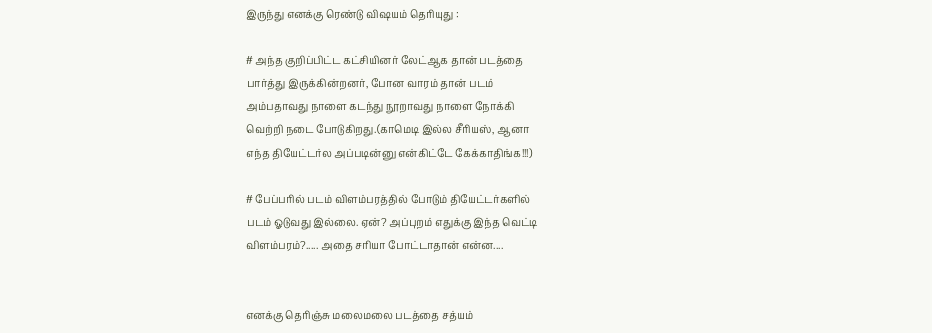இருந்து எனக்கு ரெண்டு விஷயம் தெரியுது :

# அந்த குறிப்பிட்ட கட்சியினர் லேட்ஆக தான் படத்தை
பார்த்து இருக்கின்றனர், போன வாரம் தான் படம்
அம்பதாவது நாளை கடந்து நூறாவது நாளை நோக்கி
வெற்றி நடை போடுகிறது.(காமெடி இல்ல சீரியஸ், ஆனா
எந்த தியேட்டர்ல அப்படின்னு என்கிட்டே கேக்காதிங்க!!!)

# பேப்பரில் படம் விளம்பரத்தில் போடும் தியேட்டர்களில்
படம் ஓடுவது இல்லை. ஏன்? அப்புறம் எதுக்கு இந்த வெட்டி
விளம்பரம்?..... அதை சரியா போட்டாதான் என்ன....


எனக்கு தெரிஞ்சு மலைமலை படத்தை சத்யம்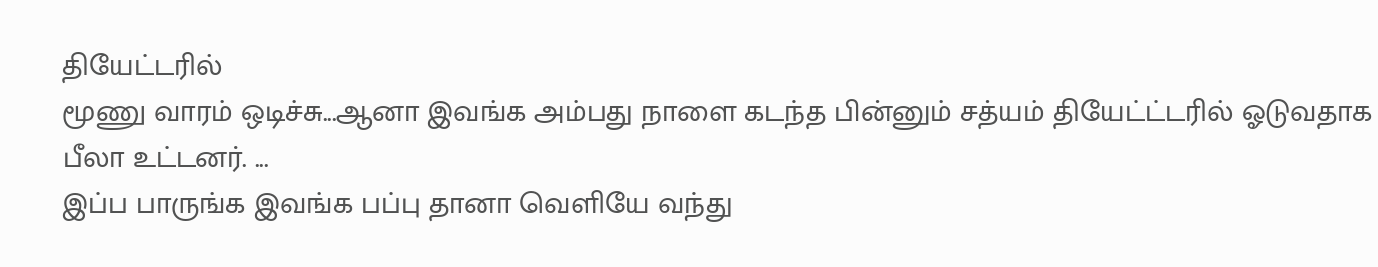தியேட்டரில்
மூணு வாரம் ஒடிச்சு...ஆனா இவங்க அம்பது நாளை கடந்த பின்னும் சத்யம் தியேட்ட்டரில் ஓடுவதாக பீலா உட்டனர். ...
இப்ப பாருங்க இவங்க பப்பு தானா வெளியே வந்து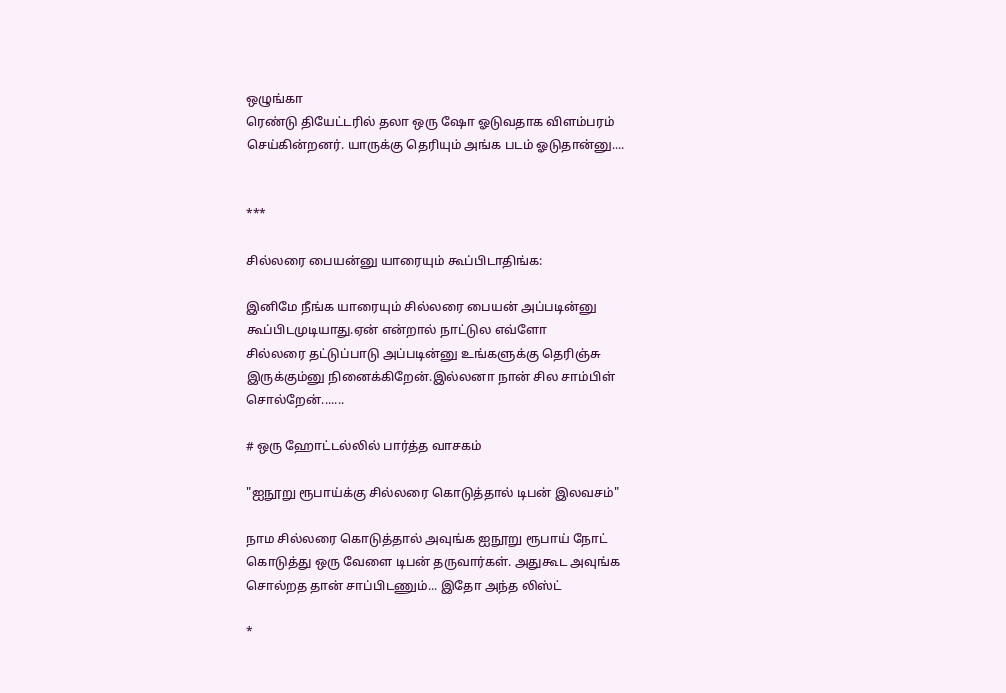ஒழுங்கா
ரெண்டு தியேட்டரில் தலா ஒரு ஷோ ஓடுவதாக விளம்பரம்
செய்கின்றனர். யாருக்கு தெரியும் அங்க படம் ஓடுதான்னு....


***

சில்லரை பையன்னு யாரையும் கூப்பிடாதிங்க:

இனிமே நீங்க யாரையும் சில்லரை பையன் அப்படின்னு
கூப்பிடமுடியாது.ஏன் என்றால் நாட்டுல எவ்ளோ
சில்லரை தட்டுப்பாடு அப்படின்னு உங்களுக்கு தெரிஞ்சு
இருக்கும்னு நினைக்கிறேன்.இல்லனா நான் சில சாம்பிள்
சொல்றேன்.......

# ஒரு ஹோட்டல்லில் பார்த்த வாசகம்

"ஐநூறு ரூபாய்க்கு சில்லரை கொடுத்தால் டிபன் இலவசம்"

நாம சில்லரை கொடுத்தால் அவுங்க ஐநூறு ரூபாய் நோட்
கொடுத்து ஒரு வேளை டிபன் தருவார்கள். அதுகூட அவுங்க
சொல்றத தான் சாப்பிடணும்... இதோ அந்த லிஸ்ட்

*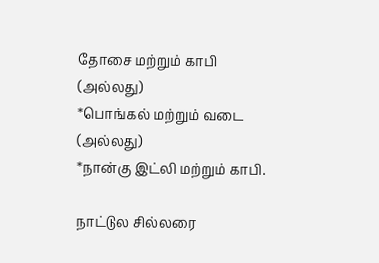தோசை மற்றும் காபி
(அல்லது)
*பொங்கல் மற்றும் வடை
(அல்லது)
*நான்கு இட்லி மற்றும் காபி.

நாட்டுல சில்லரை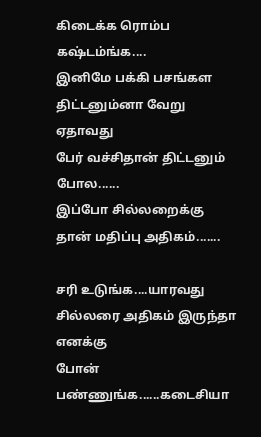கிடைக்க ரொம்ப கஷ்டம்ங்க....
இனிமே பக்கி பசங்கள திட்டனும்னா வேறு ஏதாவது
பேர் வச்சிதான் திட்டனும் போல......
இப்போ சில்லறைக்கு தான் மதிப்பு அதிகம்.......

சரி உடுங்க....யாரவது சில்லரை அதிகம் இருந்தா எனக்கு
போன் பண்ணுங்க......கடைசியா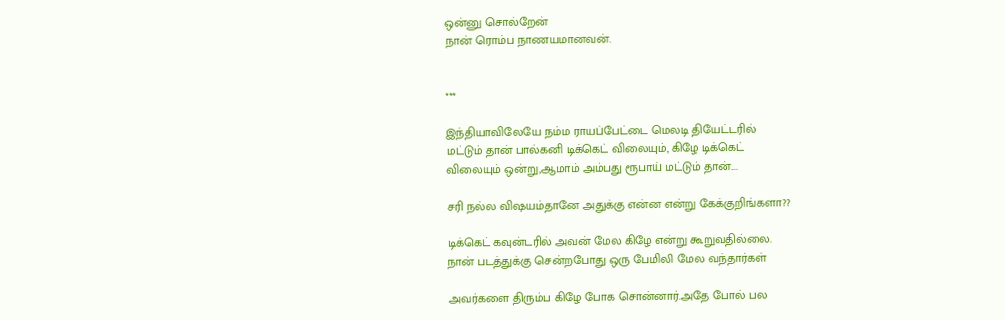ஒன்னு சொல்றேன்
நான் ரொம்ப நாணயமானவன்.


***

இந்தியாவிலேயே நம்ம ராயப்பேட்டை மெலடி தியேட்டரில்
மட்டும் தான் பால்கனி டிக்கெட் விலையும், கிழே டிக்கெட்
விலையும் ஒன்று,ஆமாம் அம்பது ரூபாய் மட்டும் தான்....

சரி நல்ல விஷயம்தானே அதுக்கு என்ன என்று கேக்குறிங்களா??

டிக்கெட் கவுன்டரில் அவன் மேல கிழே என்று கூறுவதில்லை.
நான் படத்துக்கு சென்றபோது ஒரு பேமிலி மேல வந்தார்கள்

அவர்களை திரும்ப கிழே போக சொன்னார்.அதே போல் பல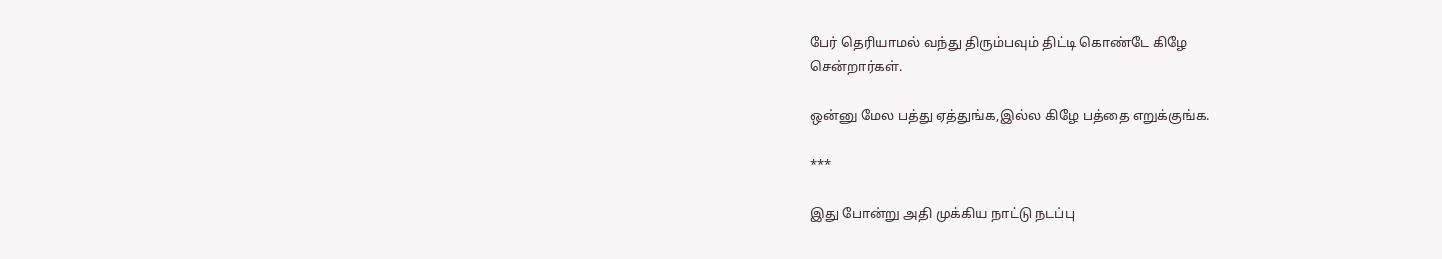பேர் தெரியாமல் வந்து திரும்பவும் திட்டி கொண்டே கிழே
சென்றார்கள்.

ஒன்னு மேல பத்து ஏத்துங்க,இல்ல கிழே பத்தை எறுக்குங்க.

***

இது போன்று அதி முக்கிய நாட்டு நடப்பு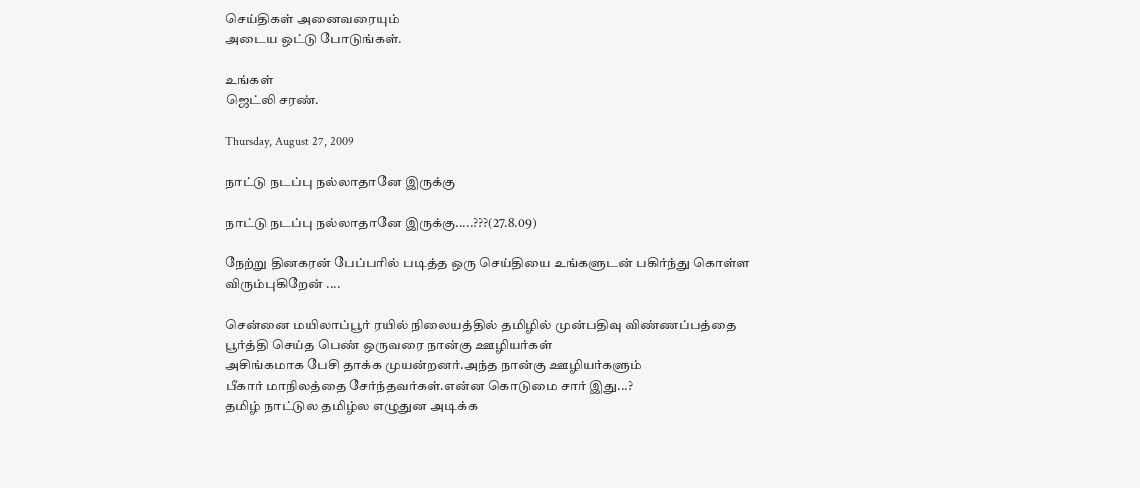செய்திகள் அனைவரையும்
அடைய ஒட்டு போடுங்கள்.

உங்கள்
ஜெட்லி சரண்.

Thursday, August 27, 2009

நாட்டு நடப்பு நல்லாதானே இருக்கு

நாட்டு நடப்பு நல்லாதானே இருக்கு.....???(27.8.09)

நேற்று தினகரன் பேப்பரில் படித்த ஒரு செய்தியை உங்களுடன் பகிர்ந்து கொள்ள விரும்புகிறேன் ....

சென்னை மயிலாப்பூர் ரயில் நிலையத்தில் தமிழில் முன்பதிவு விண்ணப்பத்தை பூர்த்தி செய்த பெண் ஒருவரை நான்கு ஊழியர்கள்
அசிங்கமாக பேசி தாக்க முயன்றனர்.அந்த நான்கு ஊழியர்களும்
பீகார் மாநிலத்தை சேர்ந்தவர்கள்.என்ன கொடுமை சார் இது...?
தமிழ் நாட்டுல தமிழ்ல எழுதுன அடிக்க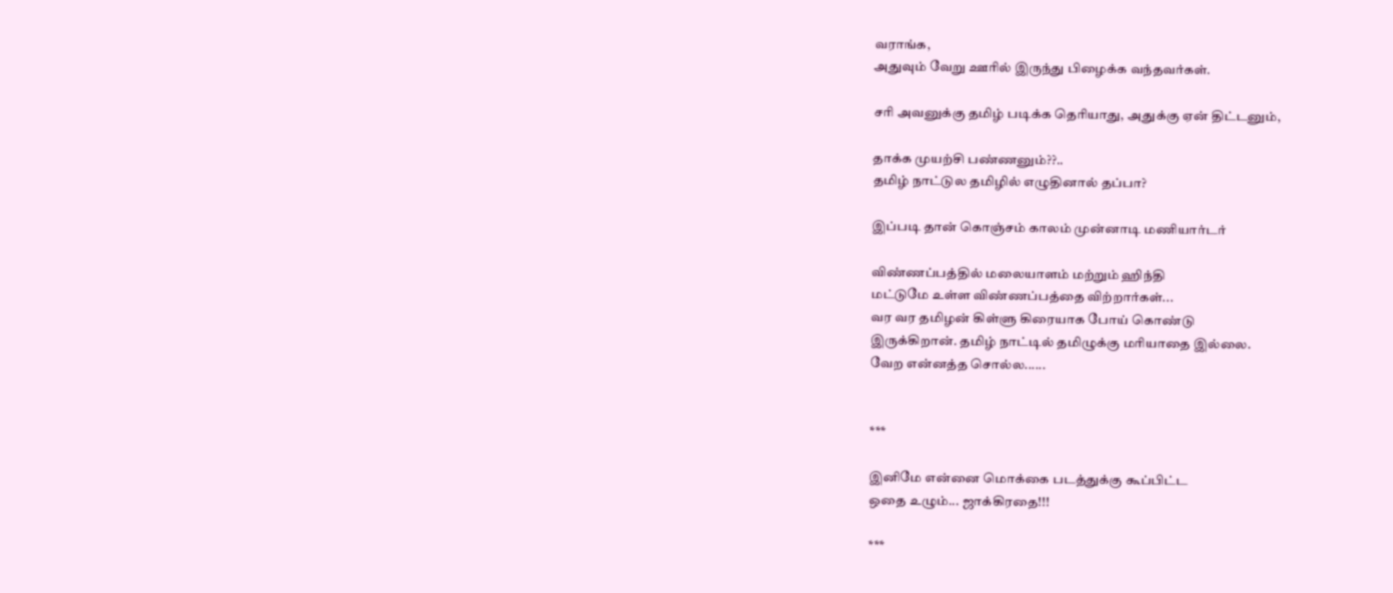வராங்க,
அதுவும் வேறு ஊரில் இருந்து பிழைக்க வந்தவர்கள்.

சரி அவனுக்கு தமிழ் படிக்க தெரியாது, அதுக்கு ஏன் திட்டனும்,

தாக்க முயற்சி பண்ணனும்??..
தமிழ் நாட்டுல தமிழில் எழுதினால் தப்பா?

இப்படி தான் கொஞ்சம் காலம் முன்னாடி மணியார்டர்

விண்ணப்பத்தில் மலையாளம் மற்றும் ஹிந்தி
மட்டுமே உள்ள விண்ணப்பத்தை விற்றார்கள்...
வர வர தமிழன் கிள்ளு கிரையாக போய் கொண்டு
இருக்கிறான். தமிழ் நாட்டில் தமிழுக்கு மரியாதை இல்லை.
வேற என்னத்த சொல்ல......


***

இனிமே என்னை மொக்கை படத்துக்கு கூப்பிட்ட
ஒதை உழும்... ஜாக்கிரதை!!!

***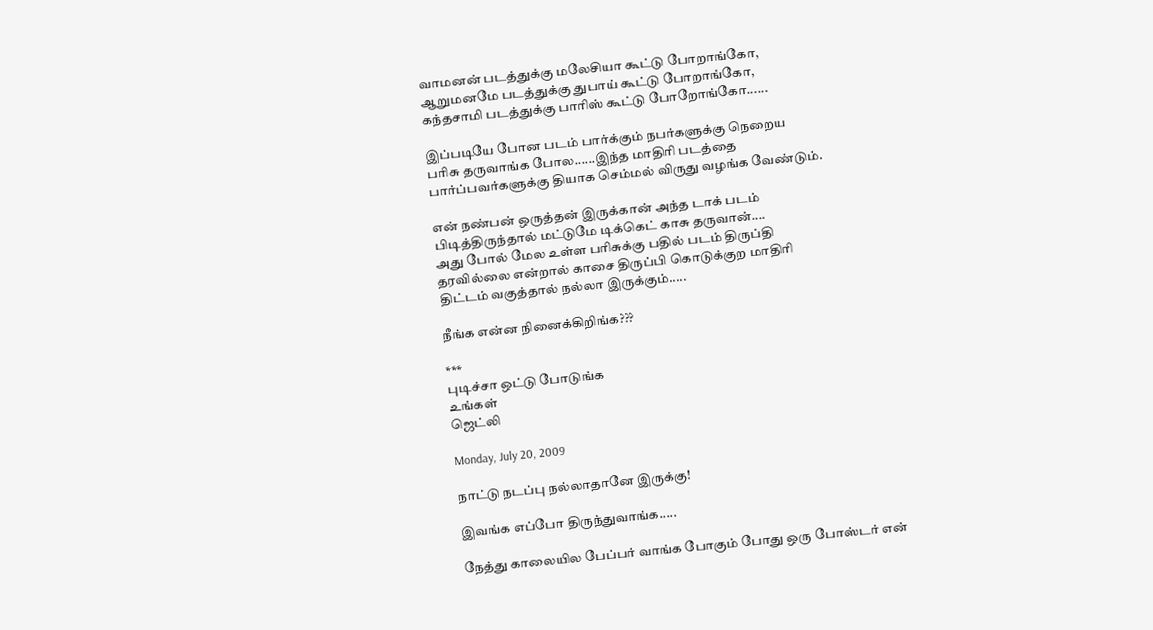வாமனன் படத்துக்கு மலேசியா கூட்டு போறாங்கோ,
ஆறுமனமே படத்துக்கு துபாய் கூட்டு போறாங்கோ,
கந்தசாமி படத்துக்கு பாரிஸ் கூட்டு போறோங்கோ......

இப்படியே போன படம் பார்க்கும் நபர்களுக்கு நெறைய
பரிசு தருவாங்க போல......இந்த மாதிரி படத்தை
பார்ப்பவர்களுக்கு தியாக செம்மல் விருது வழங்க வேண்டும்.

என் நண்பன் ஒருத்தன் இருக்கான் அந்த டாக் படம்
பிடித்திருந்தால் மட்டுமே டிக்கெட் காசு தருவான்....
அது போல் மேல உள்ள பரிசுக்கு பதில் படம் திருப்தி
தரவில்லை என்றால் காசை திருப்பி கொடுக்குற மாதிரி
திட்டம் வகுத்தால் நல்லா இருக்கும்.....

நீங்க என்ன நினைக்கிறிங்க???

***
புடிச்சா ஒட்டு போடுங்க
உங்கள்
ஜெட்லி

Monday, July 20, 2009

நாட்டு நடப்பு நல்லாதானே இருக்கு!

இவங்க எப்போ திருந்துவாங்க.....

நேத்து காலையில பேப்பர் வாங்க போகும் போது ஒரு போஸ்டர் என்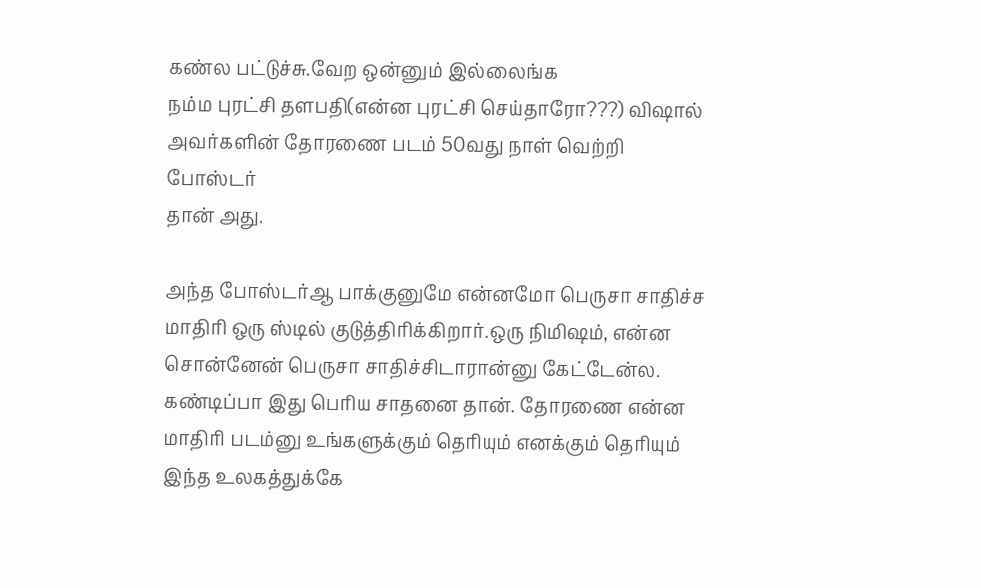கண்ல பட்டுச்சு.வேற ஒன்னும் இல்லைங்க
நம்ம புரட்சி தளபதி(என்ன புரட்சி செய்தாரோ???) விஷால்
அவர்களின் தோரணை படம் 50வது நாள் வெற்றி போஸ்டர்
தான் அது.

அந்த போஸ்டர்ஆ பாக்குனுமே என்னமோ பெருசா சாதிச்ச
மாதிரி ஒரு ஸ்டில் குடுத்திரிக்கிறார்.ஒரு நிமிஷம், என்ன
சொன்னேன் பெருசா சாதிச்சிடாரான்னு கேட்டேன்ல.
கண்டிப்பா இது பெரிய சாதனை தான். தோரணை என்ன
மாதிரி படம்னு உங்களுக்கும் தெரியும் எனக்கும் தெரியும்
இந்த உலகத்துக்கே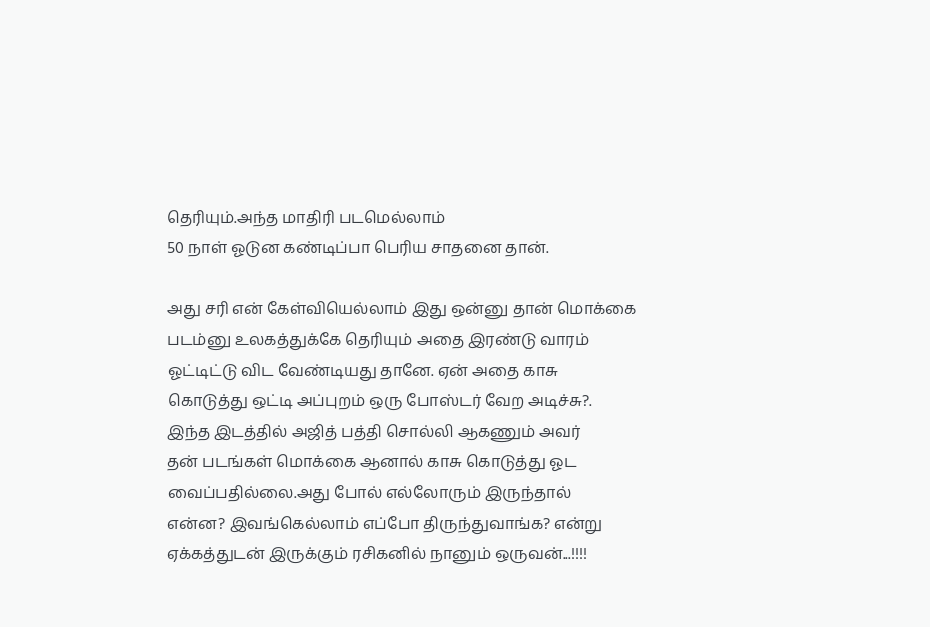தெரியும்.அந்த மாதிரி படமெல்லாம்
50 நாள் ஓடுன கண்டிப்பா பெரிய சாதனை தான்.

அது சரி என் கேள்வியெல்லாம் இது ஒன்னு தான் மொக்கை
படம்னு உலகத்துக்கே தெரியும் அதை இரண்டு வாரம்
ஓட்டிட்டு விட வேண்டியது தானே. ஏன் அதை காசு
கொடுத்து ஒட்டி அப்புறம் ஒரு போஸ்டர் வேற அடிச்சு?.
இந்த இடத்தில் அஜித் பத்தி சொல்லி ஆகணும் அவர்
தன் படங்கள் மொக்கை ஆனால் காசு கொடுத்து ஓட
வைப்பதில்லை.அது போல் எல்லோரும் இருந்தால்
என்ன? இவங்கெல்லாம் எப்போ திருந்துவாங்க? என்று
ஏக்கத்துடன் இருக்கும் ரசிகனில் நானும் ஒருவன்...!!!!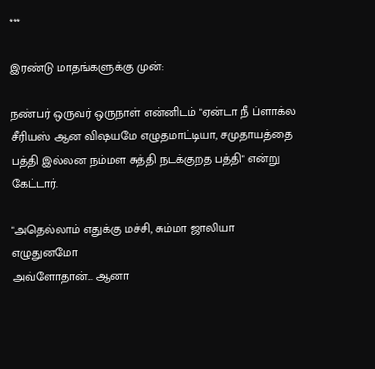***

இரண்டு மாதங்களுக்கு முன்:

நண்பர் ஒருவர் ஒருநாள் என்னிடம் "ஏன்டா நீ ப்ளாக்ல
சீரியஸ் ஆன விஷயமே எழுதமாட்டியா, சமுதாயத்தை
பத்தி இல்லன நம்மள சுத்தி நடக்குறத பத்தி" என்று
கேட்டார்.

"அதெல்லாம் எதுக்கு மச்சி, சும்மா ஜாலியா எழுதுனமோ
அவ்ளோதான்... ஆனா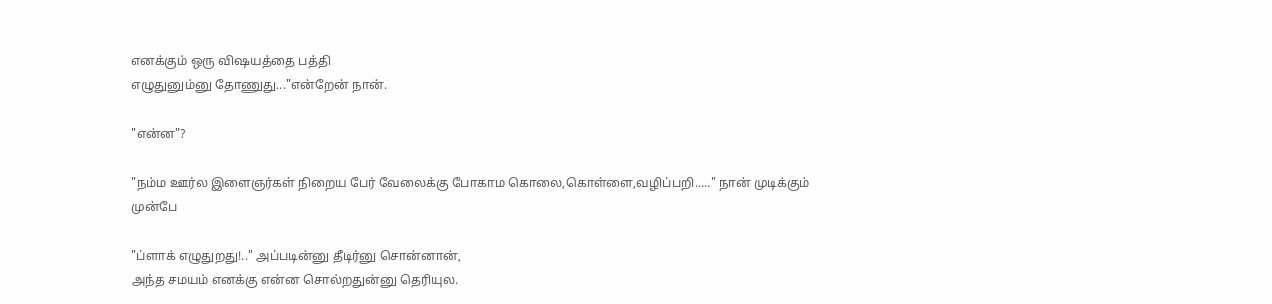எனக்கும் ஒரு விஷயத்தை பத்தி
எழுதுனும்னு தோணுது..."என்றேன் நான்.

"என்ன"?

"நம்ம ஊர்ல இளைஞர்கள் நிறைய பேர் வேலைக்கு போகாம கொலை,கொள்ளை,வழிப்பறி....." நான் முடிக்கும்
முன்பே

"ப்ளாக் எழுதுறது!.." அப்படின்னு தீடிர்னு சொன்னான்,
அந்த சமயம் எனக்கு என்ன சொல்றதுன்னு தெரியுல.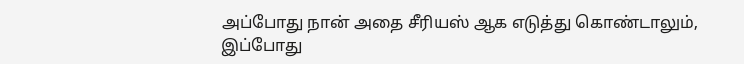அப்போது நான் அதை சீரியஸ் ஆக எடுத்து கொண்டாலும்,
இப்போது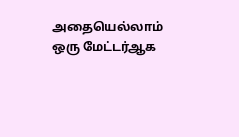அதையெல்லாம் ஒரு மேட்டர்ஆக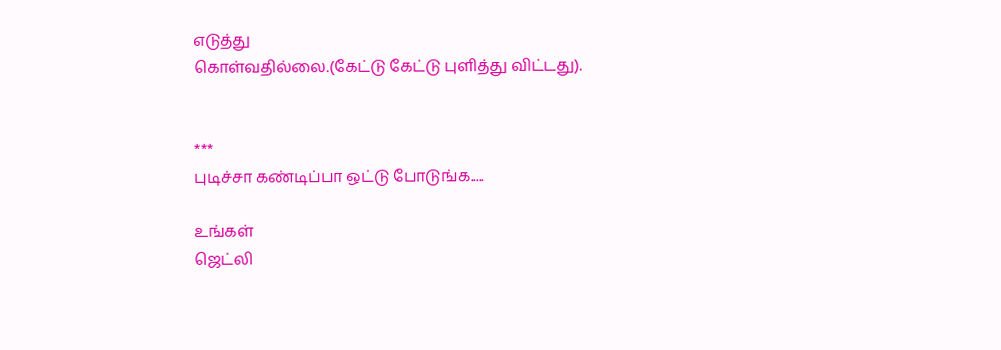எடுத்து
கொள்வதில்லை.(கேட்டு கேட்டு புளித்து விட்டது).


***
புடிச்சா கண்டிப்பா ஒட்டு போடுங்க.....

உங்கள்
ஜெட்லி